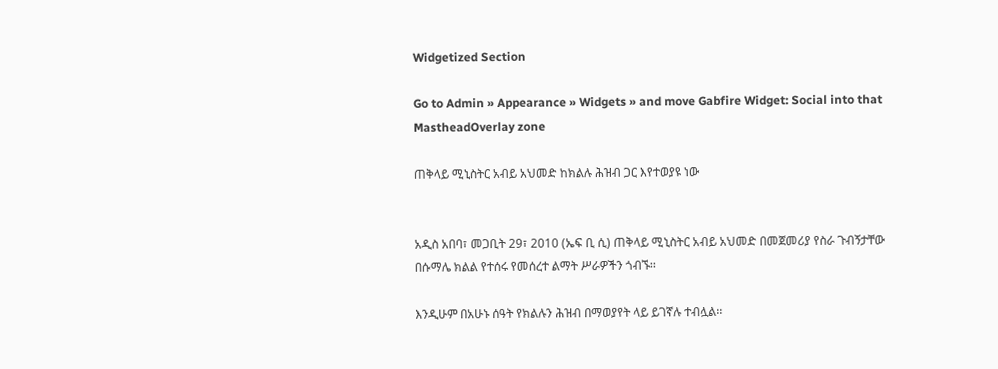Widgetized Section

Go to Admin » Appearance » Widgets » and move Gabfire Widget: Social into that MastheadOverlay zone

ጠቅላይ ሚኒስትር አብይ አህመድ ከክልሉ ሕዝብ ጋር እየተወያዩ ነው


አዲስ አበባ፣ መጋቢት 29፣ 2010 (ኤፍ ቢ ሲ) ጠቅላይ ሚኒስትር አብይ አህመድ በመጀመሪያ የስራ ጉብኝታቸው በሱማሌ ክልል የተሰሩ የመሰረተ ልማት ሥራዎችን ጎብኙ፡፡

እንዲሁም በአሁኑ ሰዓት የክልሉን ሕዝብ በማወያየት ላይ ይገኛሉ ተብሏል፡፡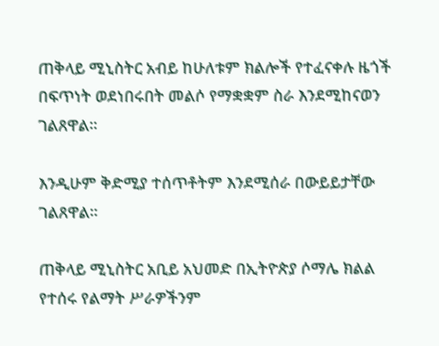ጠቅላይ ሚኒስትር አብይ ከሁለቱም ክልሎች የተፈናቀሉ ዜጎች በፍጥነት ወደነበሩበት መልሶ የማቋቋም ስራ እንደሚከናወን ገልጸዋል፡፡

እንዲሁም ቅድሚያ ተሰጥቶትም እንደሚሰራ በውይይታቸው ገልጸዋል፡፡

ጠቅላይ ሚኒስትር አቢይ አህመድ በኢትዮጵያ ሶማሌ ክልል የተሰሩ የልማት ሥራዎችንም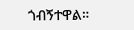ጎብኝተዋል።